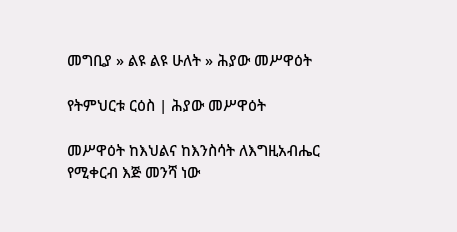መግቢያ » ልዩ ልዩ ሁለት » ሕያው መሥዋዕት

የትምህርቱ ርዕስ | ሕያው መሥዋዕት

መሥዋዕት ከእህልና ከእንስሳት ለእግዚአብሔር የሚቀርብ እጅ መንሻ ነው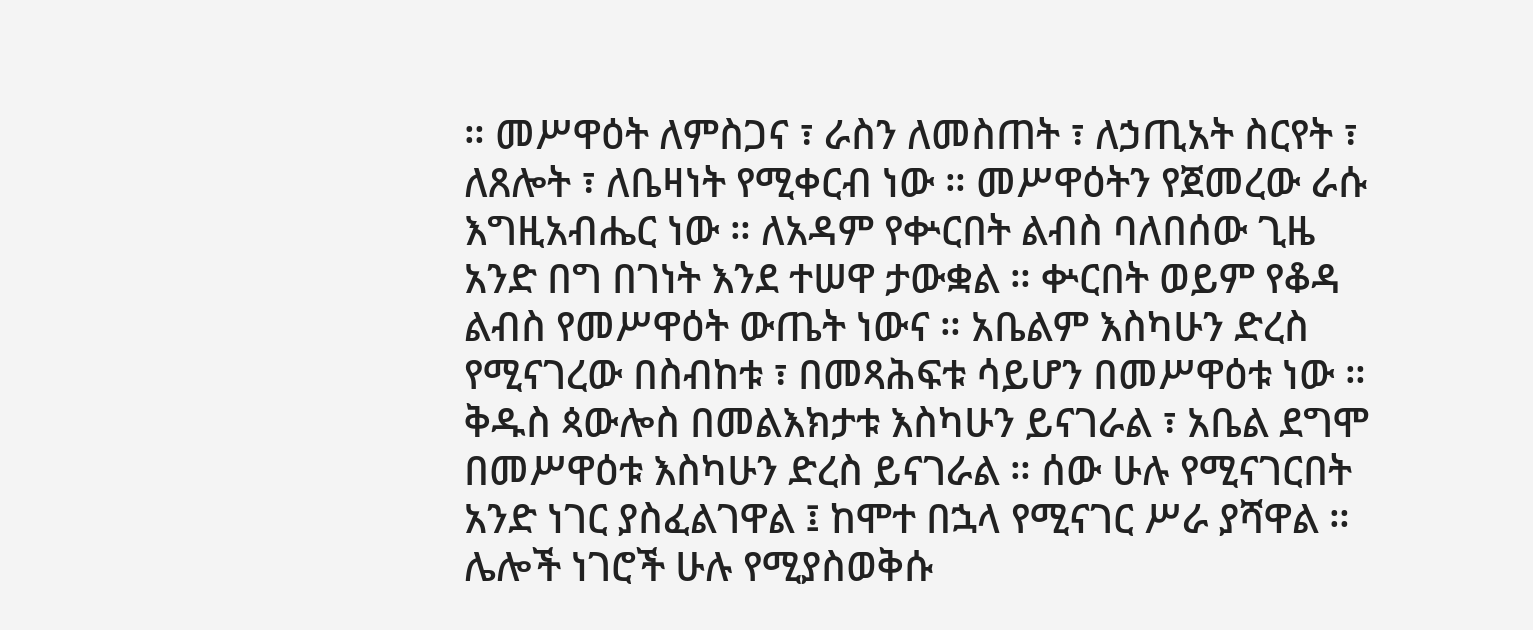። መሥዋዕት ለምስጋና ፣ ራስን ለመስጠት ፣ ለኃጢአት ስርየት ፣ ለጸሎት ፣ ለቤዛነት የሚቀርብ ነው ። መሥዋዕትን የጀመረው ራሱ እግዚአብሔር ነው ። ለአዳም የቍርበት ልብስ ባለበሰው ጊዜ አንድ በግ በገነት እንደ ተሠዋ ታውቋል ። ቍርበት ወይም የቆዳ ልብስ የመሥዋዕት ውጤት ነውና ። አቤልም እስካሁን ድረስ የሚናገረው በስብከቱ ፣ በመጻሕፍቱ ሳይሆን በመሥዋዕቱ ነው ። ቅዱስ ጳውሎስ በመልእክታቱ እስካሁን ይናገራል ፣ አቤል ደግሞ በመሥዋዕቱ እስካሁን ድረስ ይናገራል ። ሰው ሁሉ የሚናገርበት አንድ ነገር ያስፈልገዋል ፤ ከሞተ በኋላ የሚናገር ሥራ ያሻዋል ። ሌሎች ነገሮች ሁሉ የሚያስወቅሱ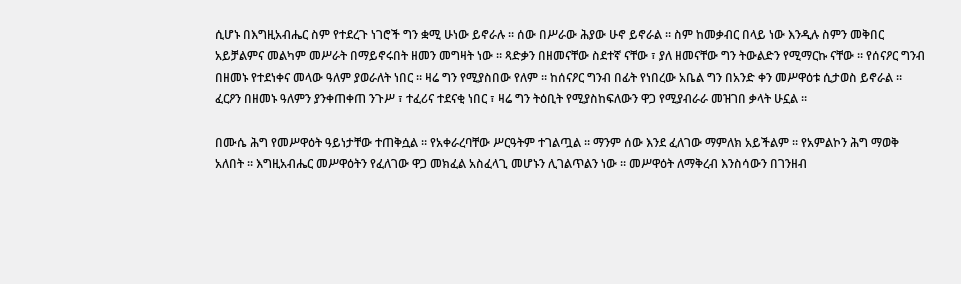ሲሆኑ በእግዚአብሔር ስም የተደረጉ ነገሮች ግን ቋሚ ሁነው ይኖራሉ ። ሰው በሥራው ሕያው ሁኖ ይኖራል ። ስም ከመቃብር በላይ ነው እንዲሉ ስምን መቅበር አይቻልምና መልካም መሥራት በማይኖሩበት ዘመን መግዛት ነው ። ጻድቃን በዘመናቸው ስደተኛ ናቸው ፣ ያለ ዘመናቸው ግን ትውልድን የሚማርኩ ናቸው ። የሰናዖር ግንብ በዘመኑ የተደነቀና መላው ዓለም ያወራለት ነበር ። ዛሬ ግን የሚያስበው የለም ። ከሰናዖር ግንብ በፊት የነበረው አቤል ግን በአንድ ቀን መሥዋዕቱ ሲታወስ ይኖራል ። ፈርዖን በዘመኑ ዓለምን ያንቀጠቀጠ ንጉሥ ፣ ተፈሪና ተደናቂ ነበር ፣ ዛሬ ግን ትዕቢት የሚያስከፍለውን ዋጋ የሚያብራራ መዝገበ ቃላት ሁኗል ።

በሙሴ ሕግ የመሥዋዕት ዓይነታቸው ተጠቅሷል ። የአቀራረባቸው ሥርዓትም ተገልጧል ። ማንም ሰው እንደ ፈለገው ማምለክ አይችልም ። የአምልኮን ሕግ ማወቅ አለበት ። እግዚአብሔር መሥዋዕትን የፈለገው ዋጋ መክፈል አስፈላጊ መሆኑን ሊገልጥልን ነው ። መሥዋዕት ለማቅረብ እንስሳውን በገንዘብ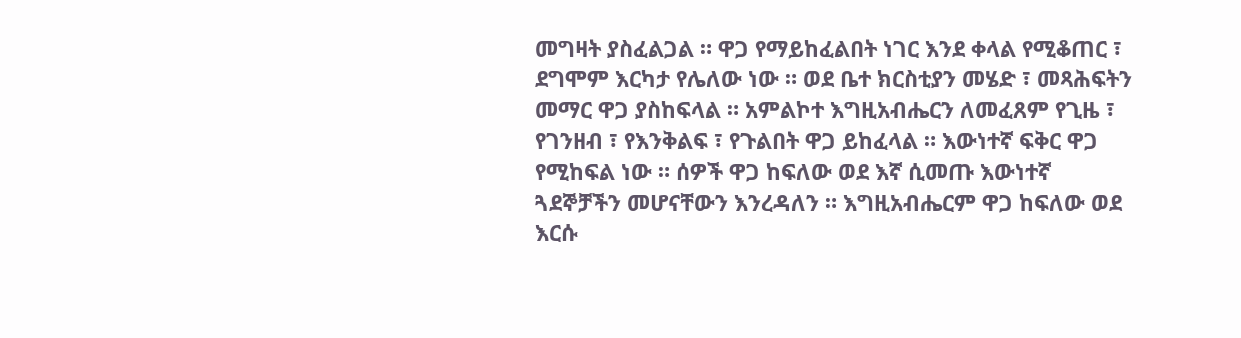መግዛት ያስፈልጋል ። ዋጋ የማይከፈልበት ነገር እንደ ቀላል የሚቆጠር ፣ ደግሞም እርካታ የሌለው ነው ። ወደ ቤተ ክርስቲያን መሄድ ፣ መጻሕፍትን መማር ዋጋ ያስከፍላል ። አምልኮተ እግዚአብሔርን ለመፈጸም የጊዜ ፣ የገንዘብ ፣ የእንቅልፍ ፣ የጉልበት ዋጋ ይከፈላል ። እውነተኛ ፍቅር ዋጋ የሚከፍል ነው ። ሰዎች ዋጋ ከፍለው ወደ እኛ ሲመጡ እውነተኛ ጓደኞቻችን መሆናቸውን እንረዳለን ። እግዚአብሔርም ዋጋ ከፍለው ወደ እርሱ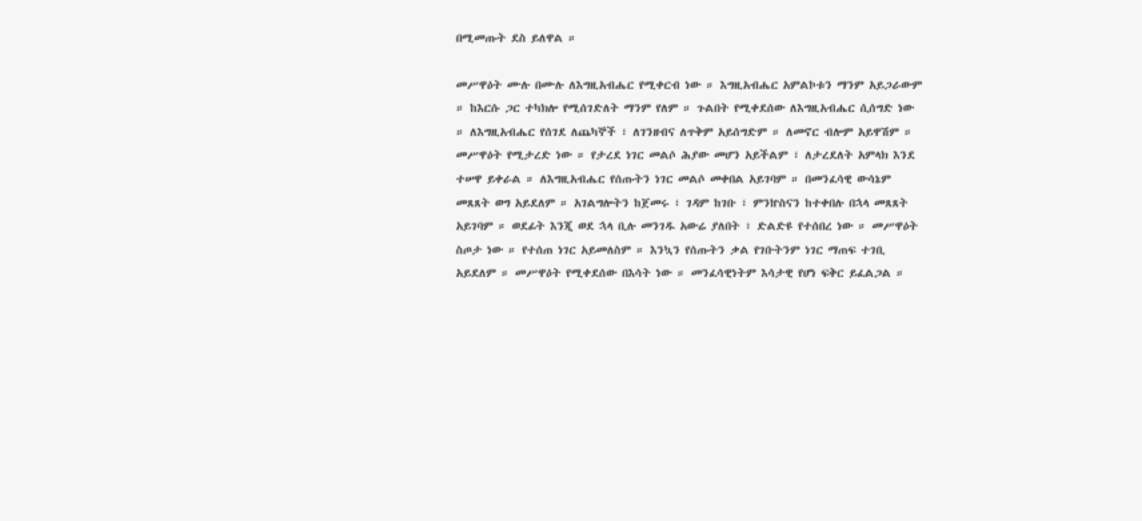በሚመጡት ደስ ይለዋል ።

መሥዋዕት ሙሉ በሙሉ ለእግዚአብሔር የሚቀርብ ነው ። እግዚአብሔር አምልኮቱን ማንም አይጋራውም ። ከእርሱ ጋር ተካክሎ የሚሰገድለት ማንም የለም ። ጉልበት የሚቀደሰው ለእግዚአብሔር ሲሰግድ ነው ። ለእግዚአብሔር የሰገደ ለጨካኞች ፣ ለገንዘብና ለጥቅም አይሰግድም ። ለመኖር ብሎም አይዋሽም ። መሥዋዕት የሚታረድ ነው ። የታረደ ነገር መልሶ ሕያው መሆን አይችልም ፣ ለታረደለት አምላክ እንደ ተሠዋ ይቀራል ። ለእግዚአብሔር የሰጡትን ነገር መልሶ መቀበል አይገባም ። በመንፈሳዊ ውሳኔም መጸጸት ወግ አይደለም ። አገልግሎትን ከጀመሩ ፣ ገዳም ከገቡ ፣ ምንኵስናን ከተቀበሉ በኋላ መጸጸት አይገባም ። ወደፊት እንጂ ወደ ኋላ ቢሉ መንገዱ አውሬ ያለበት ፣ ድልድዩ የተሰበረ ነው ። መሥዋዕት ስጦታ ነው ። የተሰጠ ነገር አይመለስም ። እንኳን የሰጡትን ቃል የገቡትንም ነገር ማጠፍ ተገቢ አይደለም ። መሥዋዕት የሚቀደሰው በእሳት ነው ። መንፈሳዊነትም እሳታዊ የሆነ ፍቅር ይፈልጋል ።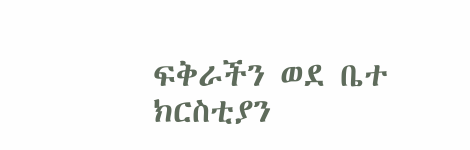ፍቅራችን ወደ ቤተ ክርስቲያን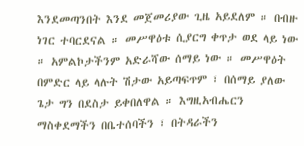እንደመጣንበት እንደ መጀመሪያው ጊዜ አይደለም ። በብዙ ነገር ተባርደናል ። መሥዋዕቱ ሲያርግ ቀጥታ ወደ ላይ ነው ። አምልኮታችንም አድራሻው ሰማይ ነው ። መሥዋዕት በምድር ላይ ላሉት ሽታው አይጣፍጥም ፣ በሰማይ ያለው ጌታ ግን በደስታ ይቀበለዋል ። እግዚአብሔርን ማስቀደማችን በቤተሰባችን ፣ በትዳራችን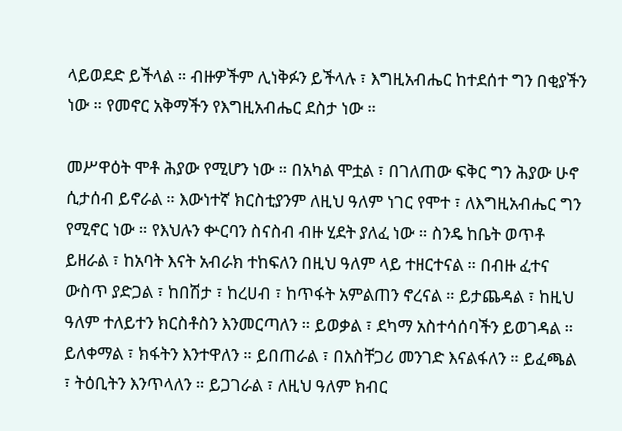ላይወደድ ይችላል ። ብዙዎችም ሊነቅፉን ይችላሉ ፣ እግዚአብሔር ከተደሰተ ግን በቂያችን ነው ። የመኖር አቅማችን የእግዚአብሔር ደስታ ነው ።

መሥዋዕት ሞቶ ሕያው የሚሆን ነው ። በአካል ሞቷል ፣ በገለጠው ፍቅር ግን ሕያው ሁኖ ሲታሰብ ይኖራል ። እውነተኛ ክርስቲያንም ለዚህ ዓለም ነገር የሞተ ፣ ለእግዚአብሔር ግን የሚኖር ነው ። የእህሉን ቍርባን ስናስብ ብዙ ሂደት ያለፈ ነው ። ስንዴ ከቤት ወጥቶ ይዘራል ፣ ከአባት እናት አብራክ ተከፍለን በዚህ ዓለም ላይ ተዘርተናል ። በብዙ ፈተና ውስጥ ያድጋል ፣ ከበሽታ ፣ ከረሀብ ፣ ከጥፋት አምልጠን ኖረናል ። ይታጨዳል ፣ ከዚህ ዓለም ተለይተን ክርስቶስን እንመርጣለን ። ይወቃል ፣ ደካማ አስተሳሰባችን ይወገዳል ። ይለቀማል ፣ ክፋትን እንተዋለን ። ይበጠራል ፣ በአስቸጋሪ መንገድ እናልፋለን ። ይፈጫል ፣ ትዕቢትን እንጥላለን ። ይጋገራል ፣ ለዚህ ዓለም ክብር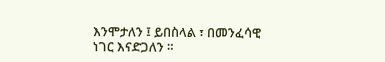እንሞታለን ፤ ይበስላል ፣ በመንፈሳዊ ነገር እናድጋለን ።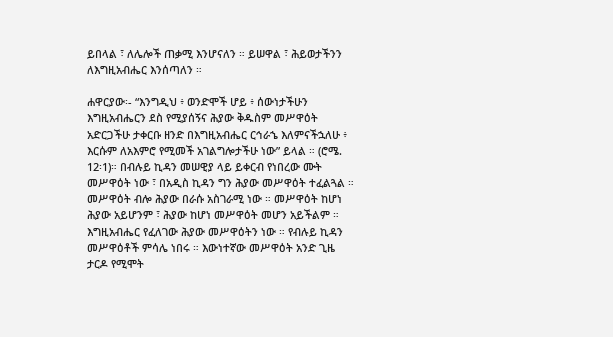ይበላል ፣ ለሌሎች ጠቃሚ እንሆናለን ። ይሠዋል ፣ ሕይወታችንን ለእግዚአብሔር እንሰጣለን ።

ሐዋርያው፡- “እንግዲህ ፥ ወንድሞች ሆይ ፥ ሰውነታችሁን እግዚአብሔርን ደስ የሚያሰኝና ሕያው ቅዱስም መሥዋዕት አድርጋችሁ ታቀርቡ ዘንድ በእግዚአብሔር ርኅራኄ እለምናችኋለሁ ፥ እርሱም ለአእምሮ የሚመች አገልግሎታችሁ ነው” ይላል ። (ሮሜ. 12፡1)። በብሉይ ኪዳን መሠዊያ ላይ ይቀርብ የነበረው ሙት መሥዋዕት ነው ፣ በአዲስ ኪዳን ግን ሕያው መሥዋዕት ተፈልጓል ። መሥዋዕት ብሎ ሕያው በራሱ አስገራሚ ነው ። መሥዋዕት ከሆነ ሕያው አይሆንም ፣ ሕያው ከሆነ መሥዋዕት መሆን አይችልም ። እግዚአብሔር የፈለገው ሕያው መሥዋዕትን ነው ። የብሉይ ኪዳን መሥዋዕቶች ምሳሌ ነበሩ ። እውነተኛው መሥዋዕት አንድ ጊዜ ታርዶ የሚሞት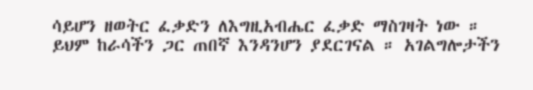ሳይሆን ዘወትር ፈቃድን ለእግዚአብሔር ፈቃድ ማስገዛት ነው ። ይህም ከራሳችን ጋር ጠበኛ እንዳንሆን ያደርገናል ። አገልግሎታችን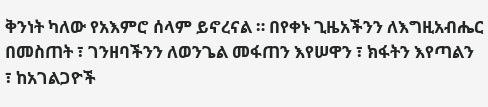ቅንነት ካለው የአእምሮ ሰላም ይኖረናል ። በየቀኑ ጊዜአችንን ለእግዚአብሔር በመስጠት ፣ ገንዘባችንን ለወንጌል መፋጠን እየሠዋን ፣ ክፋትን እየጣልን ፣ ከአገልጋዮች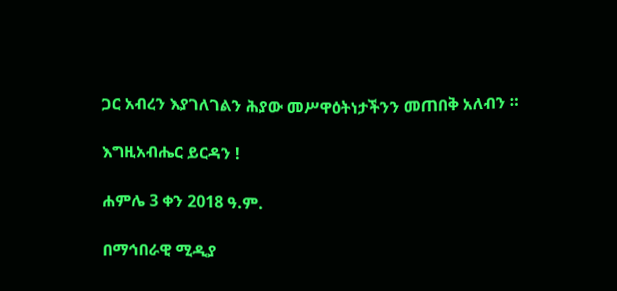ጋር አብረን እያገለገልን ሕያው መሥዋዕትነታችንን መጠበቅ አለብን ።

እግዚአብሔር ይርዳን !

ሐምሌ 3 ቀን 2018 ዓ.ም.

በማኅበራዊ ሚዲያ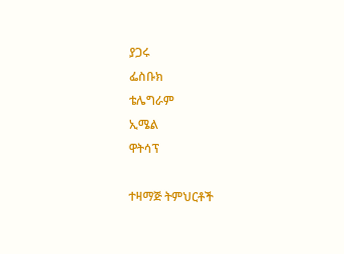ያጋሩ
ፌስቡክ
ቴሌግራም
ኢሜል
ዋትሳፕ

ተዛማጅ ትምህርቶች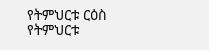የትምህርቱ ርዕስ
የትምህርቱ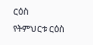ርዕስ
የትምህርቱ ርዕስ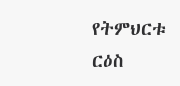የትምህርቱ ርዕስ